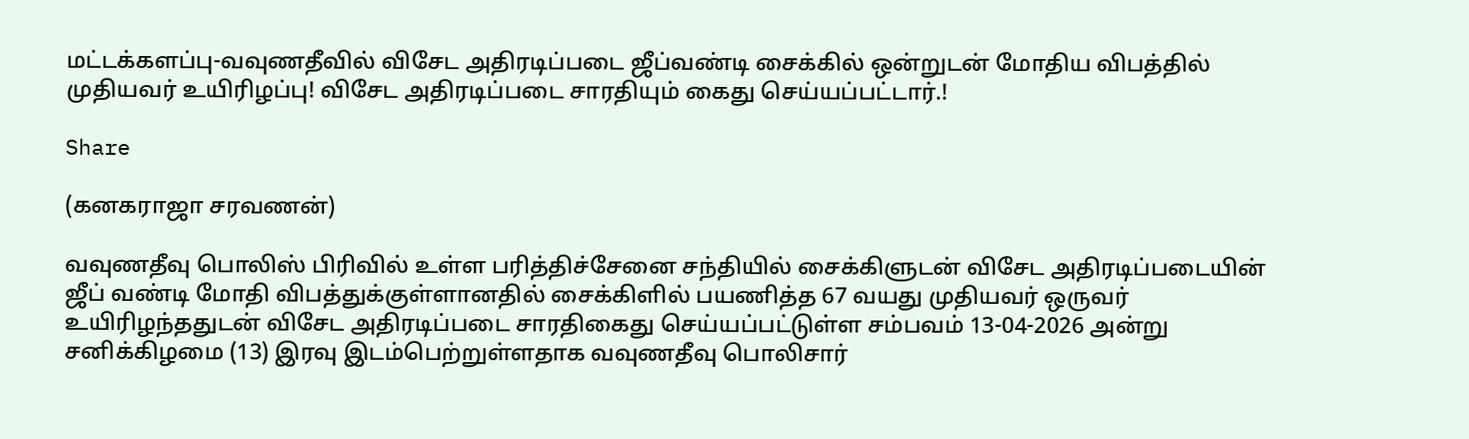மட்டக்களப்பு-வவுணதீவில் விசேட அதிரடிப்படை ஜீப்வண்டி சைக்கில் ஒன்றுடன் மோதிய விபத்தில் முதியவர் உயிரிழப்பு! விசேட அதிரடிப்படை சாரதியும் கைது செய்யப்பட்டார்.!

Share

(கனகராஜா சரவணன்)

வவுணதீவு பொலிஸ் பிரிவில் உள்ள பரித்திச்சேனை சந்தியில் சைக்கிளுடன் விசேட அதிரடிப்படையின் ஜீப் வண்டி மோதி விபத்துக்குள்ளானதில் சைக்கிளில் பயணித்த 67 வயது முதியவர் ஒருவர் உயிரிழந்ததுடன் விசேட அதிரடிப்படை சாரதிகைது செய்யப்பட்டுள்ள சம்பவம் 13-04-2026 அன்று சனிக்கிழமை (13) இரவு இடம்பெற்றுள்ளதாக வவுணதீவு பொலிசார்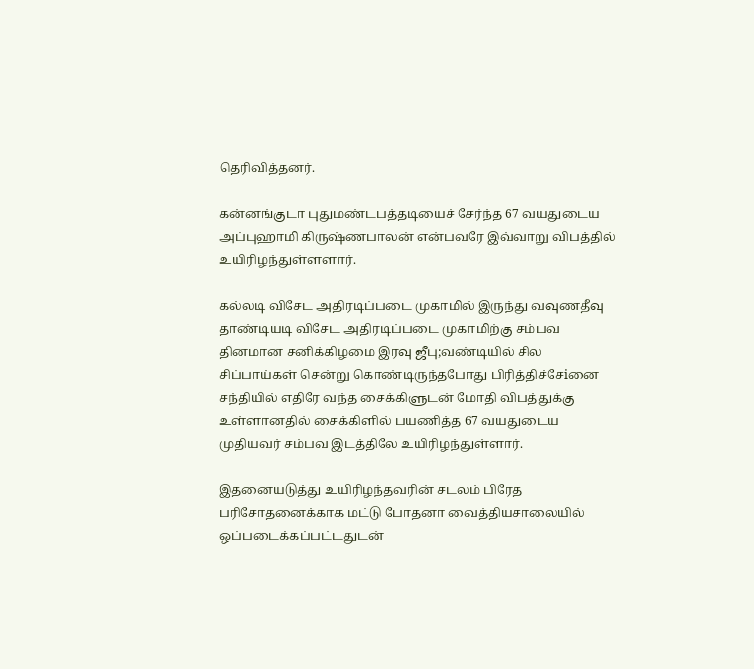தெரிவித்தனர்.

கன்னங்குடா புதுமண்டபத்தடியைச் சேர்ந்த 67 வயதுடைய அப்புஹாமி கிருஷ்ணபாலன் என்பவரே இவ்வாறு விபத்தில் உயிரிழந்துள்ளளார்.

கல்லடி விசேட அதிரடிப்படை முகாமில் இருந்து வவுணதீவு தாண்டியடி விசேட அதிரடிப்படை முகாமிற்கு சம்பவ தினமான சனிக்கிழமை இரவு ஜீபு;வண்டியில் சில சிப்பாய்கள் சென்று கொண்டிருந்தபோது பிரித்திச்சேiனை சந்தியில் எதிரே வந்த சைக்கிளுடன் மோதி விபத்துக்கு உள்ளானதில் சைக்கிளில் பயணித்த 67 வயதுடைய முதியவர் சம்பவ இடத்திலே உயிரிழந்துள்ளார்.

இதனையடுத்து உயிரிழந்தவரின் சடலம் பிரேத பரிசோதனைக்காக மட்டு போதனா வைத்தியசாலையில் ஒப்படைக்கப்பட்டதுடன்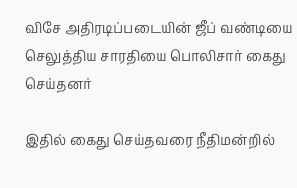விசே அதிரடிப்படையின் ஜீப் வண்டியை செலுத்திய சாரதியை பொலிசார் கைது செய்தனர்

இதில் கைது செய்தவரை நீதிமன்றில்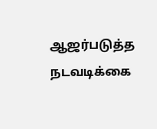ஆஜர்படுத்த நடவடிக்கை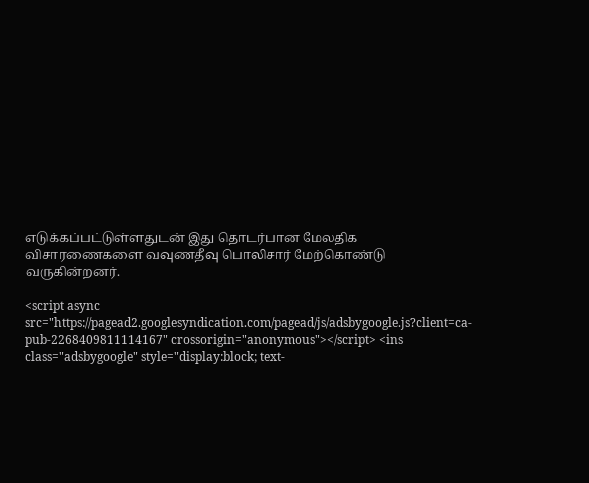எடுக்கப்பட்டுள்ளதுடன் இது தொடர்பான மேலதிக விசாரணைகளை வவுணதீவு பொலிசார் மேற்கொண்டு வருகின்றனர்.

<script async src="https://pagead2.googlesyndication.com/pagead/js/adsbygoogle.js?client=ca-pub-2268409811114167" crossorigin="anonymous"></script> <ins class="adsbygoogle" style="display:block; text-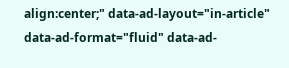align:center;" data-ad-layout="in-article" data-ad-format="fluid" data-ad-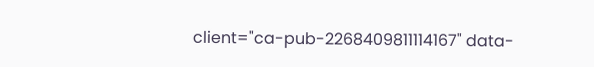client="ca-pub-2268409811114167" data-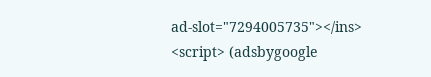ad-slot="7294005735"></ins> <script> (adsbygoogle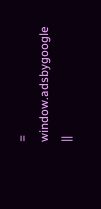= window.adsbygoogle ||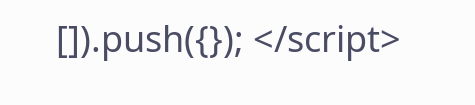[]).push({}); </script>